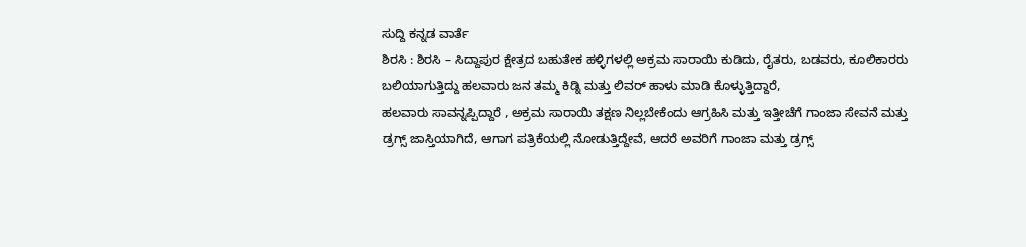ಸುದ್ದಿ ಕನ್ನಡ ವಾರ್ತೆ
ಶಿರಸಿ : ಶಿರಸಿ – ಸಿದ್ದಾಪುರ ಕ್ಷೇತ್ರದ ಬಹುತೇಕ ಹಳ್ಳಿಗಳಲ್ಲಿ ಅಕ್ರಮ ಸಾರಾಯಿ ಕುಡಿದು, ರೈತರು, ಬಡವರು, ಕೂಲಿಕಾರರು ಬಲಿಯಾಗುತ್ತಿದ್ದು ಹಲವಾರು ಜನ ತಮ್ಮ ಕಿಡ್ನಿ ಮತ್ತು ಲಿವರ್ ಹಾಳು ಮಾಡಿ ಕೊಳ್ಳುತ್ತಿದ್ದಾರೆ,
ಹಲವಾರು ಸಾವನ್ನಪ್ಪಿದ್ದಾರೆ , ಅಕ್ರಮ ಸಾರಾಯಿ ತಕ್ಷಣ ನಿಲ್ಲಬೇಕೆಂದು ಆಗ್ರಹಿಸಿ ಮತ್ತು ಇತ್ತೀಚೆಗೆ ಗಾಂಜಾ ಸೇವನೆ ಮತ್ತು ಡ್ರಗ್ಸ್ ಜಾಸ್ತಿಯಾಗಿದೆ, ಆಗಾಗ ಪತ್ರಿಕೆಯಲ್ಲಿ ನೋಡುತ್ತಿದ್ದೇವೆ, ಆದರೆ ಅವರಿಗೆ ಗಾಂಜಾ ಮತ್ತು ಡ್ರಗ್ಸ್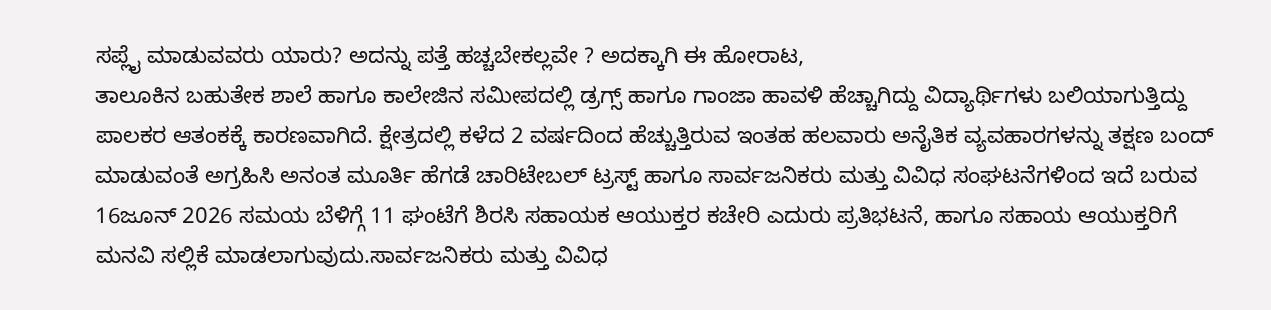ಸಪ್ಲೈ ಮಾಡುವವರು ಯಾರು? ಅದನ್ನು ಪತ್ತೆ ಹಚ್ಚಬೇಕಲ್ಲವೇ ? ಅದಕ್ಕಾಗಿ ಈ ಹೋರಾಟ,
ತಾಲೂಕಿನ ಬಹುತೇಕ ಶಾಲೆ ಹಾಗೂ ಕಾಲೇಜಿನ ಸಮೀಪದಲ್ಲಿ ಡ್ರಗ್ಸ್ ಹಾಗೂ ಗಾಂಜಾ ಹಾವಳಿ ಹೆಚ್ಚಾಗಿದ್ದು ವಿದ್ಯಾರ್ಥಿಗಳು ಬಲಿಯಾಗುತ್ತಿದ್ದು ಪಾಲಕರ ಆತಂಕಕ್ಕೆ ಕಾರಣವಾಗಿದೆ. ಕ್ಷೇತ್ರದಲ್ಲಿ ಕಳೆದ 2 ವರ್ಷದಿಂದ ಹೆಚ್ಚುತ್ತಿರುವ ಇಂತಹ ಹಲವಾರು ಅನೈತಿಕ ವ್ಯವಹಾರಗಳನ್ನು ತಕ್ಷಣ ಬಂದ್ ಮಾಡುವಂತೆ ಅಗ್ರಹಿಸಿ ಅನಂತ ಮೂರ್ತಿ ಹೆಗಡೆ ಚಾರಿಟೇಬಲ್ ಟ್ರಸ್ಟ್ ಹಾಗೂ ಸಾರ್ವಜನಿಕರು ಮತ್ತು ವಿವಿಧ ಸಂಘಟನೆಗಳಿಂದ ಇದೆ ಬರುವ 16ಜೂನ್ 2026 ಸಮಯ ಬೆಳಿಗ್ಗೆ 11 ಘಂಟೆಗೆ ಶಿರಸಿ ಸಹಾಯಕ ಆಯುಕ್ತರ ಕಚೇರಿ ಎದುರು ಪ್ರತಿಭಟನೆ, ಹಾಗೂ ಸಹಾಯ ಆಯುಕ್ತರಿಗೆ ಮನವಿ ಸಲ್ಲಿಕೆ ಮಾಡಲಾಗುವುದು.ಸಾರ್ವಜನಿಕರು ಮತ್ತು ವಿವಿಧ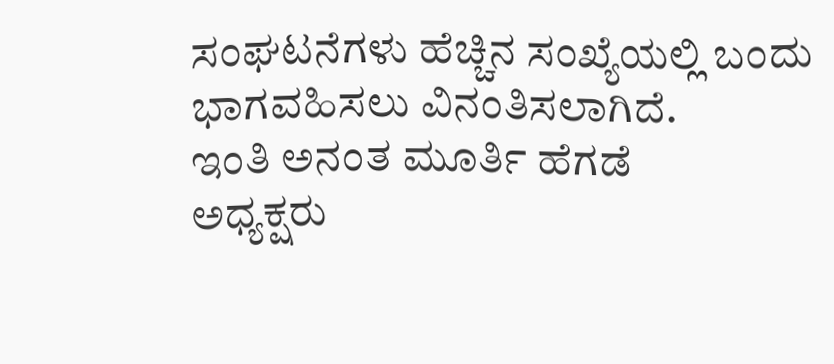ಸಂಘಟನೆಗಳು ಹೆಚ್ಚಿನ ಸಂಖ್ಯೆಯಲ್ಲಿ ಬಂದು ಭಾಗವಹಿಸಲು ವಿನಂತಿಸಲಾಗಿದೆ.
ಇಂತಿ ಅನಂತ ಮೂರ್ತಿ ಹೆಗಡೆ
ಅಧ್ಯಕ್ಷರು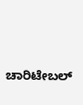ಚಾರಿಟೇಬಲ್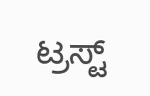ಟ್ರಸ್ಟ್